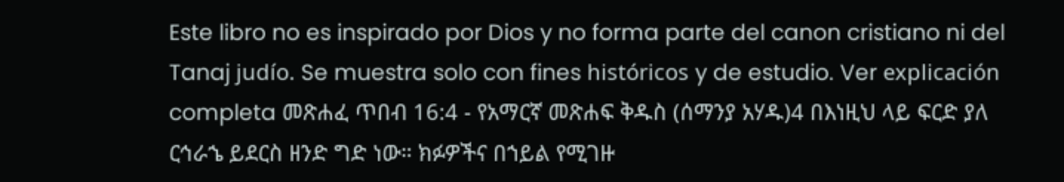Este libro no es inspirado por Dios y no forma parte del canon cristiano ni del Tanaj judío. Se muestra solo con fines históricos y de estudio. Ver explicación completa መጽሐፈ ጥበብ 16:4 - የአማርኛ መጽሐፍ ቅዱስ (ሰማንያ አሃዱ)4 በእነዚህ ላይ ፍርድ ያለ ርኅራኄ ይደርስ ዘንድ ግድ ነው። ክፉዎችና በኀይል የሚገዙ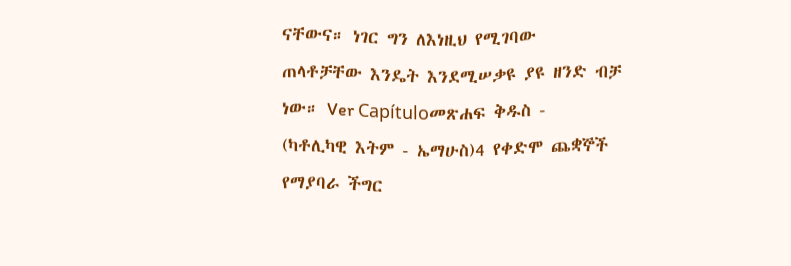ናቸውና። ነገር ግን ለእነዚህ የሚገባው ጠላቶቻቸው እንዴት እንደሚሠቃዩ ያዩ ዘንድ ብቻ ነው። Ver Capítuloመጽሐፍ ቅዱስ - (ካቶሊካዊ እትም - ኤማሁስ)4 የቀድሞ ጨቋኞች የማያባራ ችግር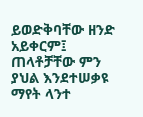ይወድቅባቸው ዘንድ አይቀርም፤ ጠላቶቻቸው ምን ያህል እንደተሠቃዩ ማየት ላንተ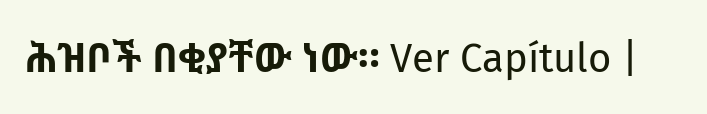ሕዝቦች በቂያቸው ነው። Ver Capítulo |